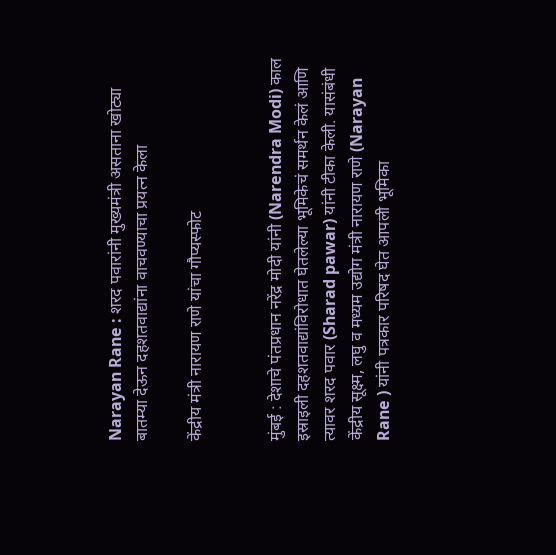Narayan Rane : शरद पवारांनी मुख्यमंत्री असताना खोट्या बातम्या देऊन दहशतवाद्यांना वाचवण्याचा प्रयत्न केला

केंद्रीय मंत्री नारायण राणे यांचा गौप्यस्फोट


मुंबई : देशाचे पंतप्रधान नरेंद्र मोदी यांनी (Narendra Modi) काल इस्राइली दहशतवाद्यांविरोधात घेतलेल्या भूमिकेचं समर्थन केलं आणि त्यावर शरद पवार (Sharad pawar) यांनी टीका केली. यासंबंधी केंद्रीय सूक्ष्म, लघु व मध्यम उद्योग मंत्री नारायण राणे (Narayan Rane ) यांनी पत्रकार परिषद घेत आपली भूमिका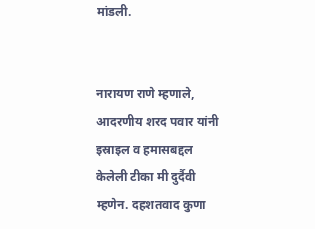मांडली.


नारायण राणे म्हणाले, आदरणीय शरद पवार यांनी इस्राइल व हमासबद्दल केलेली टीका मी दुर्दैवी म्हणेन. दहशतवाद कुणा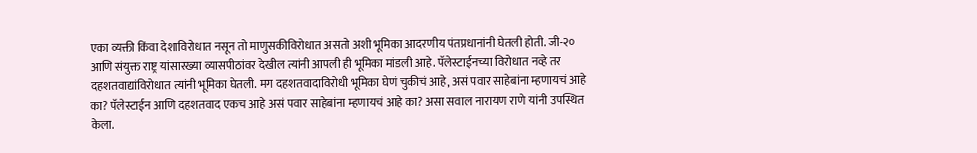एका व्यक्ती किंवा देशाविरोधात नसून तो माणुसकीविरोधात असतो अशी भूमिका आदरणीय पंतप्रधानांनी घेतली होती. जी-२० आणि संयुक्त राष्ट्र यांसारख्या व्यासपीठांवर देखील त्यांनी आपली ही भूमिका मांडली आहे. पॅलेस्टाईनच्या विरोधात नव्हे तर दहशतवाद्यांविरोधात त्यांनी भूमिका घेतली. मग दहशतवादाविरोधी भूमिका घेणं चुकीचं आहे, असं पवार साहेबांना म्हणायचं आहे का? पॅलेस्टाईन आणि दहशतवाद एकच आहे असं पवार साहेबांना म्हणायचं आहे का? असा सवाल नारायण राणे यांनी उपस्थित केला.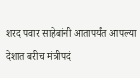शरद पवार साहेबांनी आतापर्यंत आपल्या देशात बरीच मंत्रीपदं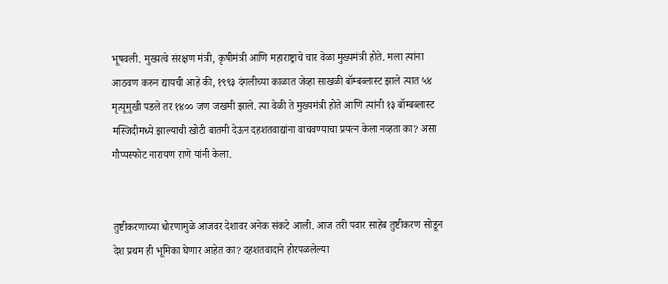भूषवली. मुख्यत्वे संरक्षण मंत्री, कृषीमंत्री आणि महाराष्ट्राचे चार वेळा मुख्यमंत्री होते. मला त्यांना आठवण करुन द्यायची आहे की, १९९३ दंगलीच्या काळात जेव्हा साखळी बॉम्बब्लास्ट झाले त्यात ५४ मृत्यूमुखी पडले तर १४०० जण जखमी झाले. त्या वेळी ते मुख्यमंत्री होते आणि त्यांनी १३ बॉम्बब्लास्ट मस्जिदीमध्ये झाल्याची खोटी बातमी देऊन दहशतवाद्यांना वाचवण्याचा प्रयत्न केला नव्हता का? असा गौप्यस्फोट नारायण राणे यांनी केला.


तुष्टीकरणाच्या धोरणामुळे आजवर देशावर अनेक संकटे आली. आज तरी पवार साहेब तुष्टीकरण सोडून देश प्रथम ही भूमिका घेणार आहेत का? दहशतवादाने होरपळलेल्या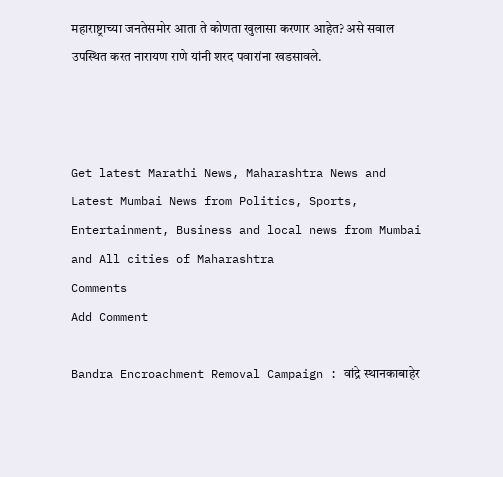महाराष्ट्राच्या जनतेसमोर आता ते कोणता खुलासा करणार आहेत? असे सवाल उपस्थित करत नारायण राणे यांनी शरद पवारांना खडसावले.



Get latest Marathi News, Maharashtra News and Latest Mumbai News from Politics, Sports, Entertainment, Business and local news from Mumbai and All cities of Maharashtra
Comments
Add Comment

Bandra Encroachment Removal Campaign : वांद्रे स्थानकाबाहेर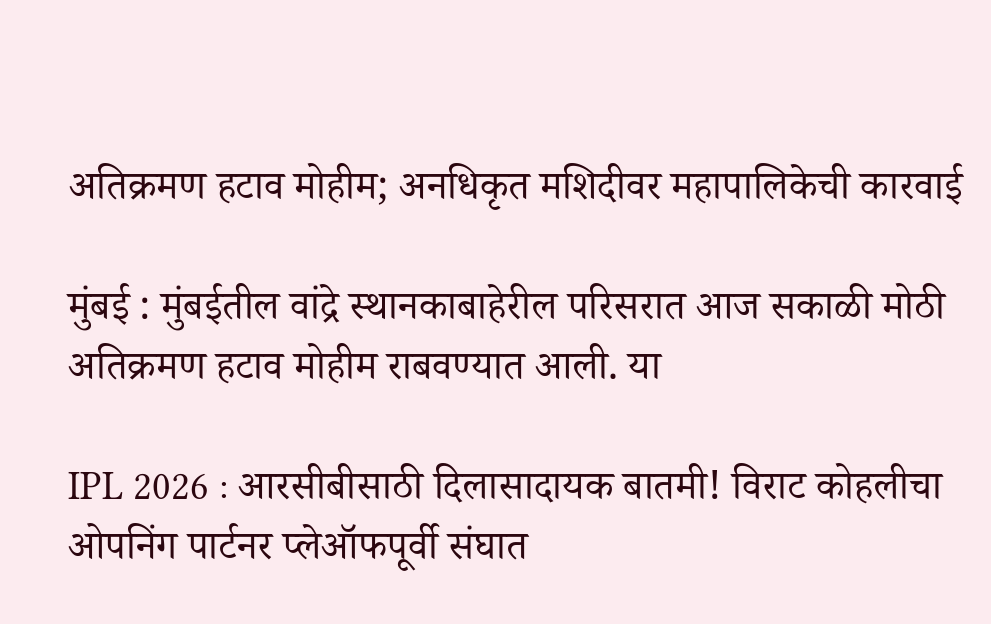अतिक्रमण हटाव मोहीम; अनधिकृत मशिदीवर महापालिकेची कारवाई

मुंबई : मुंबईतील वांद्रे स्थानकाबाहेरील परिसरात आज सकाळी मोठी अतिक्रमण हटाव मोहीम राबवण्यात आली. या

IPL 2026 : आरसीबीसाठी दिलासादायक बातमी! विराट कोहलीचा ओपनिंग पार्टनर प्लेऑफपूर्वी संघात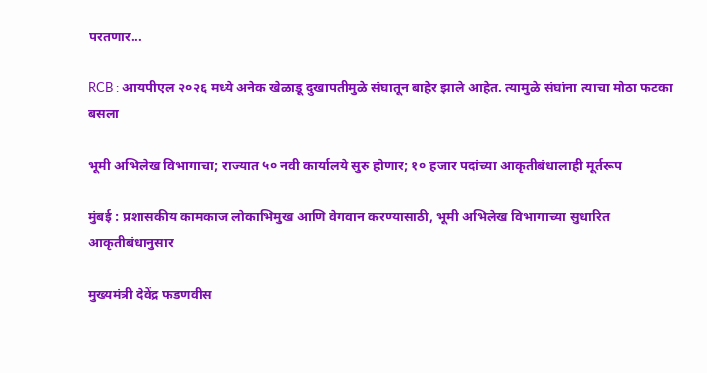परतणार...

RCB : आयपीएल २०२६ मध्ये अनेक खेळाडू दुखापतीमुळे संघातून बाहेर झाले आहेत. त्यामुळे संघांना त्याचा मोठा फटका बसला

भूमी अभिलेख विभागाचा; राज्यात ५० नवी कार्यालये सुरु होणार; १० हजार पदांच्या आकृतीबंधालाही मूर्तरूप

मुंबई : प्रशासकीय कामकाज लोकाभिमुख आणि वेगवान करण्यासाठी, भूमी अभिलेख विभागाच्या सुधारित आकृतीबंधानुसार

मुख्यमंत्री देवेंद्र फडणवीस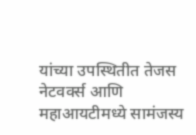यांच्या उपस्थितीत तेजस नेटवर्क्स आणि महाआयटीमध्ये सामंजस्य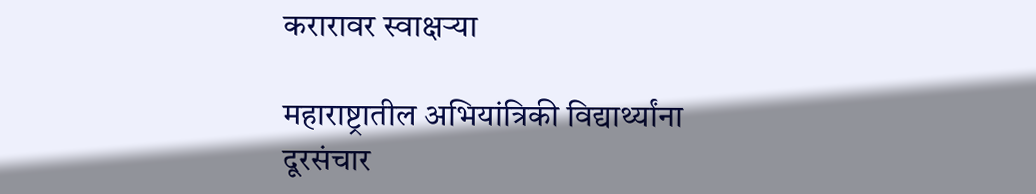करारावर स्वाक्षऱ्या

महाराष्ट्रातील अभियांत्रिकी विद्यार्थ्यांना दूरसंचार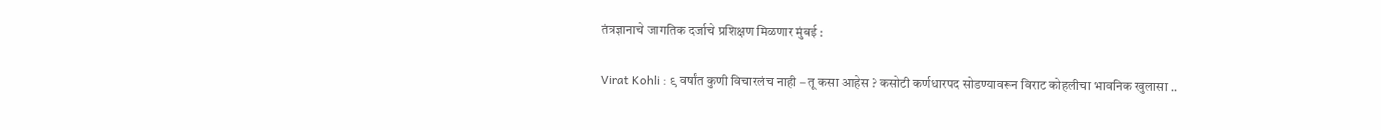तंत्रज्ञानाचे जागतिक दर्जाचे प्रशिक्षण मिळणार मुंबई :

Virat Kohli : ९ वर्षांत कुणी विचारलंच नाही – तू कसा आहेस ? कसोटी कर्णधारपद सोडण्यावरून विराट कोहलीचा भावनिक खुलासा ..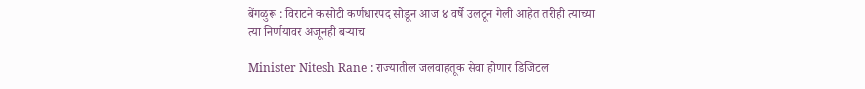बेंगळुरू : विराटने कसोटी कर्णधारपद सोडून आज ४ वर्षे उलटून गेली आहेत तरीही त्याच्या त्या निर्णयावर अजूनही बऱ्याच

Minister Nitesh Rane : राज्यातील जलवाहतूक सेवा होणार डिजिटल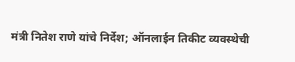मंत्री नितेश राणे यांचे निर्देश; ऑनलाईन तिकीट व्यवस्थेची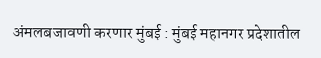अंमलबजावणी करणार मुंबई : मुंबई महानगर प्रदेशातील